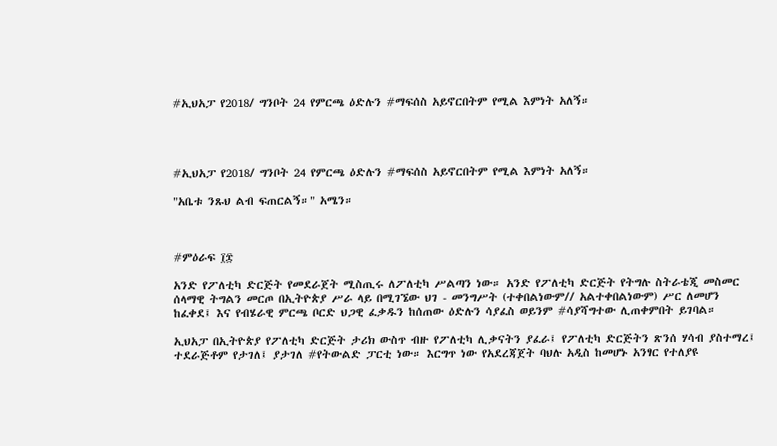#ኢህአፓ የ2018/ ግንቦት 24 የምርጫ ዕድሉን #ማፍሰስ አይኖርበትም የሚል እምነት አለኝ።




#ኢህአፓ የ2018/ ግንቦት 24 የምርጫ ዕድሉን #ማፍሰስ አይኖርበትም የሚል እምነት አለኝ።

"አቤቱ ንጹህ ልብ ፍጠርልኝ።" አሜን።



#ምዕራፍ ፲፰

አንድ የፖለቲካ ድርጅት የመደራጀት ሚስጢሩ ለፖለቲካ ሥልጣን ነው። አንድ የፖለቲካ ድርጅት የትግሉ ስትራቴጂ መስመር ሰላማዊ ትግልን መርጦ በኢትዮጵያ ሥራ ላይ በሚገኜው ህገ - መንግሥት (ተቀበልነውም// አልተቀበልነውም) ሥር ለመሆን ከፈቀደ፤ እና የብሄራዊ ምርጫ ቦርድ ህጋዊ ፈቃዱን ከሰጠው ዕድሉን ሳያፈስ ወይንም #ሳያሻግተው ሊጠቀምበት ይገባል።

ኢህአፓ በኢትዮጵያ የፖለቲካ ድርጅት ታሪክ ውስጥ ብዙ የፖለቲካ ሊቃናትን ያፈራ፤ የፖለቲካ ድርጅትን ጽንሰ ሃሳብ ያስተማረ፤ ተደራጅቶም የታገለ፤ ያታገለ #የትውልድ ፓርቲ ነው። እርግጥ ነው የአደረጃጀት ባህሉ አዲስ ከመሆኑ አንፃር የተለያዩ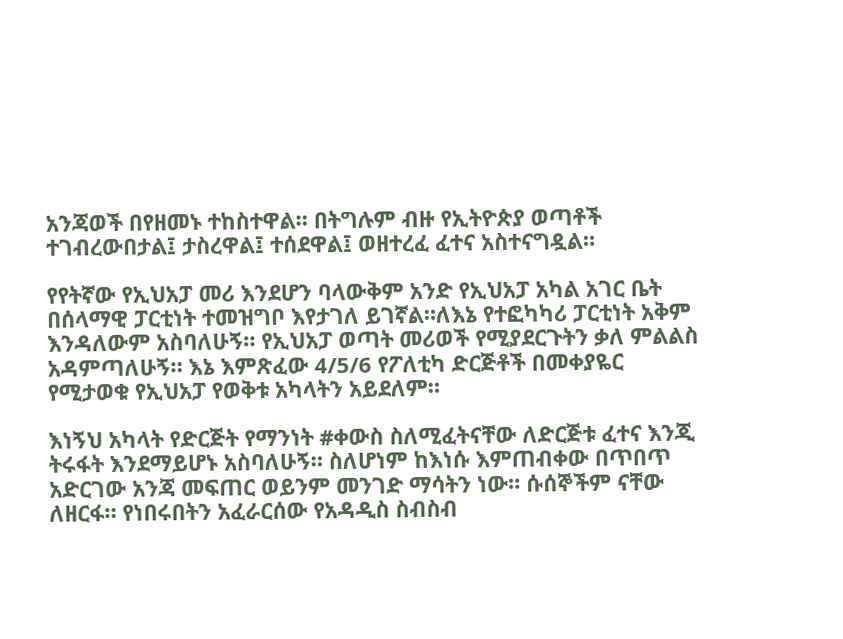አንጃወች በየዘመኑ ተከስተዋል። በትግሉም ብዙ የኢትዮጵያ ወጣቶች ተገብረውበታል፤ ታስረዋል፤ ተሰደዋል፤ ወዘተረፈ ፈተና አስተናግዷል።

የየትኛው የኢህአፓ መሪ እንደሆን ባላውቅም አንድ የኢህአፓ አካል አገር ቤት በሰላማዊ ፓርቲነት ተመዝግቦ እየታገለ ይገኛል።ለእኔ የተፎካካሪ ፓርቲነት አቅም እንዳለውም አስባለሁኝ። የኢህአፓ ወጣት መሪወች የሚያደርጉትን ቃለ ምልልስ አዳምጣለሁኝ። እኔ እምጽፈው 4/5/6 የፖለቲካ ድርጅቶች በመቀያዬር የሚታወቁ የኢህአፓ የወቅቱ አካላትን አይደለም።

እነኝህ አካላት የድርጅት የማንነት #ቀውስ ስለሚፈትናቸው ለድርጅቱ ፈተና እንጂ ትሩፋት እንደማይሆኑ አስባለሁኝ። ስለሆነም ከእነሱ እምጠብቀው በጥበጥ አድርገው አንጃ መፍጠር ወይንም መንገድ ማሳትን ነው። ሱሰኞችም ናቸው ለዘርፋ። የነበሩበትን አፈራርሰው የአዳዲስ ስብስብ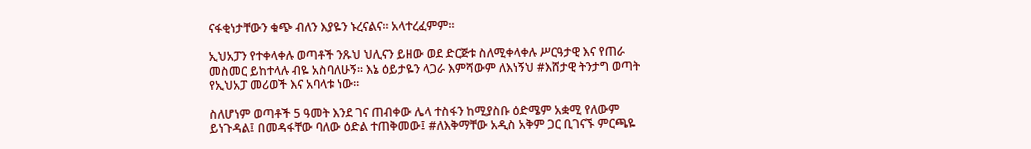ናፋቂነታቸውን ቁጭ ብለን እያዬን ኑረናልና። አላተረፈምም።

ኢህአፓን የተቀላቀሉ ወጣቶች ንጹህ ህሊናን ይዘው ወደ ድርጅቱ ስለሚቀላቀሉ ሥርዓታዊ እና የጠራ መስመር ይከተላሉ ብዬ አስባለሁኝ። እኔ ዕይታዬን ላጋራ እምሻውም ለእነኝህ #እሸታዊ ትንታግ ወጣት የኢህአፓ መሪወች እና አባላቱ ነው።

ስለሆነም ወጣቶች 5 ዓመት እንደ ገና ጠብቀው ሌላ ተስፋን ከሚያስቡ ዕድሜም አቋሚ የለውም ይነጉዳል፤ በመዳፋቸው ባለው ዕድል ተጠቅመው፤ #ለእቅማቸው አዲስ አቅም ጋር ቢገናኙ ምርጫዬ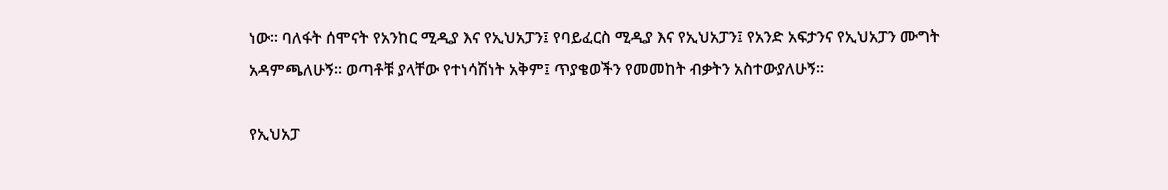ነው። ባለፋት ሰሞናት የአንከር ሚዲያ እና የኢህአፓን፤ የባይፈርስ ሚዲያ እና የኢህአፓን፤ የአንድ አፍታንና የኢህአፓን ሙግት አዳምጫለሁኝ። ወጣቶቹ ያላቸው የተነሳሽነት አቅም፤ ጥያቄወችን የመመከት ብቃትን አስተውያለሁኝ።

የኢህአፓ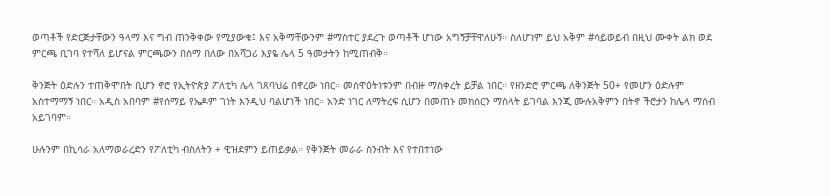ወጣቶች የድርጅታቸውን ዓላማ እና ግብ ጠንቅቀው የሚያውቁ፤ እና አቅማቸውንም #ማስተር ያደረጉ ወጣቶች ሆነው አግኝቻቸዋለሁኝ። ስለሆነም ይህ አቅም #ሳይወይብ በዚህ ሙቀት ልክ ወደ ምርጫ ቢገባ የተሻለ ይሆናል ምርጫውን በስማ በለው በአሻጋሪ እያዬ ሌላ 5 ዓመታትን ከሚጠብቅ።

ቅንጅት ዕድሉን ተጠቅሞበት ቢሆን ኖሮ የኢትዮጵያ ፖለቲካ ሌላ ገጸባህሬ በኖረው ነበር። መስዋዕትነቱንም በብዙ ማስቀረት ይቻል ነበር። የዘንድሮ ምርጫ ለቅንጅት 50+ የመሆን ዕድሉም አስተማማኝ ነበር። አዲስ አበባም #የሰማይ የኤዶም ገነት እንዲህ ባልሆነች ነበር። አንድ ነገር ለማትረፍ ሲሆን በመጠኑ መክሰርን ማስላት ይገባል እንጂ ሙሉአቅምን በትኖ ችሮታን ከሌላ ማሰብ አይገባም።

ሁሉንም በኪሳራ አለማወራረድን የፖለቲካ ብስለትን + ዊዝደምን ይጠይቃል። የቅንጅት መራራ ስንብት እና የተበተነው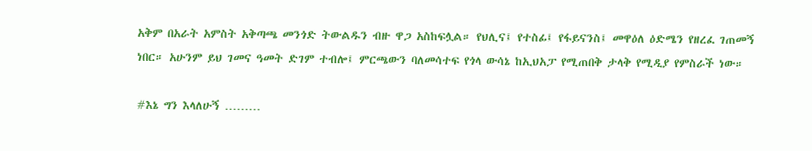አቅም በአራት አምስት አቅጣጫ መንጎድ ትውልዱን ብዙ ዋጋ አስከፍሏል። የህሊና፤ የተስፊ፤ የፋይናንስ፤ መዋዕለ ዕድሜን የዘረፈ ገጠመኝ ነበር። አሁንም ይህ ገመና ዓመት ድገም ተብሎ፤ ምርጫውን ባለመሳተፍ የጎላ ውሳኔ ከኢህአፓ የሚጠበቅ ታላቅ የሚዲያ የምስራች ነው።

#እኔ ግን እላለሁኝ ………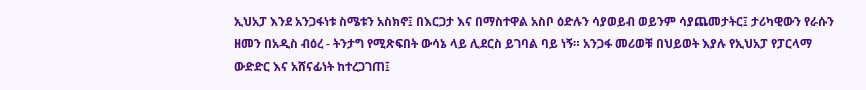ኢህአፓ እንደ አንጋፋነቱ ስሜቱን አስክኖ፤ በእርጋታ እና በማስተዋል አስቦ ዕድሉን ሳያወይብ ወይንም ሳያጨመታትር፤ ታሪካዊውን የራሱን ዘመን በአዲስ ብዕረ - ትንታግ የሚጽፍበት ውሳኔ ላይ ሊደርስ ይገባል ባይ ነኝ። አንጋፋ መሪወቹ በህይወት እያሉ የኢህአፓ የፓርላማ ውድድር እና አሸናፊነት ከተረጋገጠ፤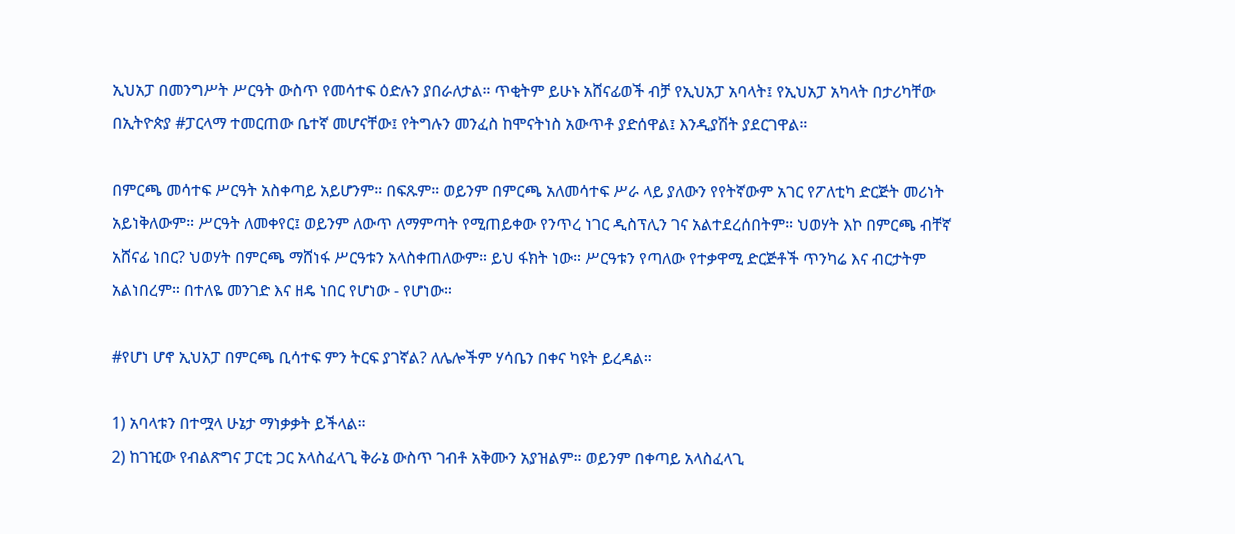ኢህአፓ በመንግሥት ሥርዓት ውስጥ የመሳተፍ ዕድሉን ያበራለታል። ጥቂትም ይሁኑ አሸናፊወች ብቻ የኢህአፓ አባላት፤ የኢህአፓ አካላት በታሪካቸው በኢትዮጵያ #ፓርላማ ተመርጠው ቤተኛ መሆናቸው፤ የትግሉን መንፈስ ከሞናትነስ አውጥቶ ያድሰዋል፤ እንዲያሽት ያደርገዋል።

በምርጫ መሳተፍ ሥርዓት አስቀጣይ አይሆንም። በፍጹም። ወይንም በምርጫ አለመሳተፍ ሥራ ላይ ያለውን የየትኛውም አገር የፖለቲካ ድርጅት መሪነት አይነቅለውም። ሥርዓት ለመቀየር፤ ወይንም ለውጥ ለማምጣት የሚጠይቀው የንጥረ ነገር ዲስፕሊን ገና አልተደረሰበትም። ህወሃት እኮ በምርጫ ብቸኛ አሸናፊ ነበር? ህወሃት በምርጫ ማሸነፋ ሥርዓቱን አላስቀጠለውም። ይህ ፋክት ነው። ሥርዓቱን የጣለው የተቃዋሚ ድርጅቶች ጥንካሬ እና ብርታትም አልነበረም። በተለዬ መንገድ እና ዘዴ ነበር የሆነው - የሆነው።

#የሆነ ሆኖ ኢህአፓ በምርጫ ቢሳተፍ ምን ትርፍ ያገኛል? ለሌሎችም ሃሳቤን በቀና ካዩት ይረዳል።

1) አባላቱን በተሟላ ሁኔታ ማነቃቃት ይችላል።
2) ከገዢው የብልጽግና ፓርቲ ጋር አላስፈላጊ ቅራኔ ውስጥ ገብቶ አቅሙን አያዝልም። ወይንም በቀጣይ አላስፈላጊ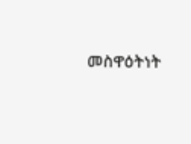መስዋዕትነት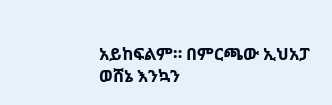አይከፍልም። በምርጫው ኢህአፓ ወሸኔ እንኳን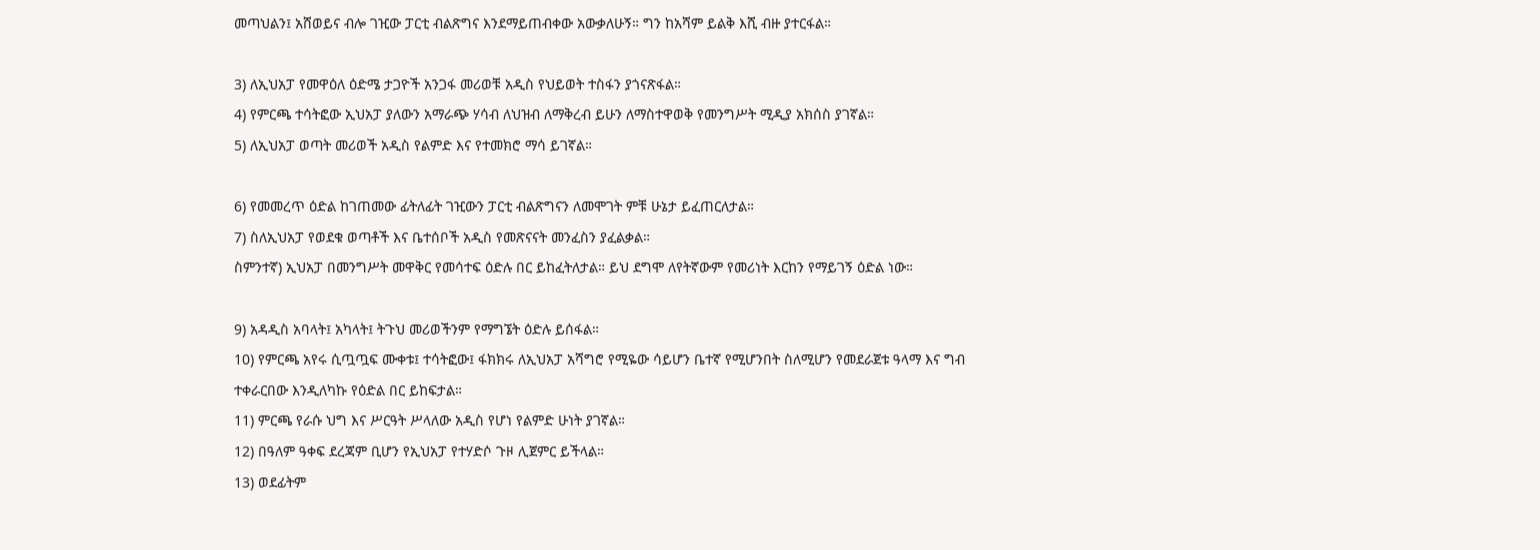መጣህልን፤ አሸወይና ብሎ ገዢው ፓርቲ ብልጽግና እንደማይጠብቀው አውቃለሁኝ። ግን ከአሻም ይልቅ እሺ ብዙ ያተርፋል።

3) ለኢህአፓ የመዋዕለ ዕድሜ ታጋዮች አንጋፋ መሪወቹ አዲስ የህይወት ተስፋን ያጎናጽፋል።
4) የምርጫ ተሳትፎው ኢህአፓ ያለውን አማራጭ ሃሳብ ለህዝብ ለማቅረብ ይሁን ለማስተዋወቅ የመንግሥት ሚዲያ አክሰስ ያገኛል።
5) ለኢህአፓ ወጣት መሪወች አዲስ የልምድ እና የተመክሮ ማሳ ይገኛል።

6) የመመረጥ ዕድል ከገጠመው ፊትለፊት ገዢውን ፓርቲ ብልጽግናን ለመሞገት ምቹ ሁኔታ ይፈጠርለታል።
7) ስለኢህአፓ የወደቁ ወጣቶች እና ቤተሰቦች አዲስ የመጽናናት መንፈስን ያፈልቃል።
ስምንተኛ) ኢህአፓ በመንግሥት መዋቅር የመሳተፍ ዕድሉ በር ይከፈትለታል። ይህ ደግሞ ለየትኛውም የመሪነት እርከን የማይገኝ ዕድል ነው።

9) አዳዲስ አባላት፤ አካላት፤ ትጉህ መሪወችንም የማግኜት ዕድሉ ይሰፋል።
10) የምርጫ አየሩ ሲጧጧፍ ሙቀቱ፤ ተሳትፎው፤ ፋክክሩ ለኢህአፓ አሻግሮ የሚዬው ሳይሆን ቤተኛ የሚሆንበት ስለሚሆን የመደራጀቱ ዓላማ እና ግብ ተቀራርበው እንዲለካኩ የዕድል በር ይከፍታል።
11) ምርጫ የራሱ ህግ እና ሥርዓት ሥላለው አዲስ የሆነ የልምድ ሁነት ያገኛል።
12) በዓለም ዓቀፍ ደረጃም ቢሆን የኢህአፓ የተሃድሶ ጉዞ ሊጀምር ይችላል።
13) ወደፊትም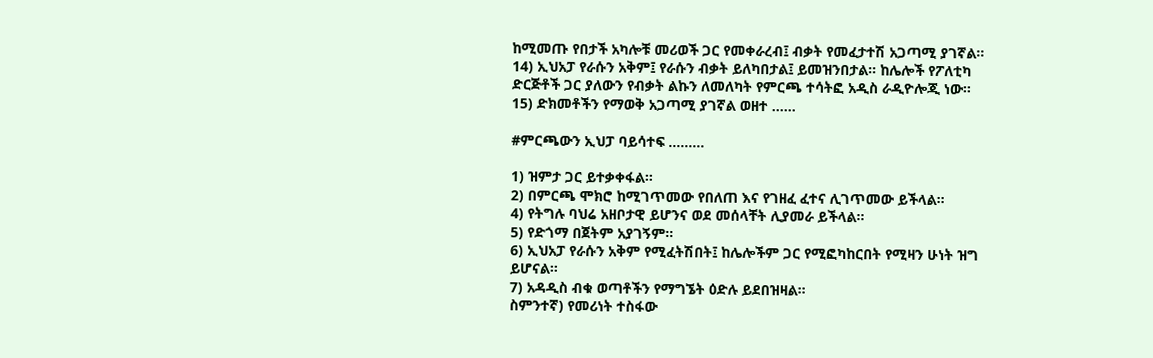ከሚመጡ የበታች አካሎቹ መሪወች ጋር የመቀራረብ፤ ብቃት የመፈታተሽ አጋጣሚ ያገኛል።
14) ኢህአፓ የራሱን አቅም፤ የራሱን ብቃት ይለካበታል፤ ይመዝንበታል። ከሌሎች የፖለቲካ ድርጅቶች ጋር ያለውን የብቃት ልኩን ለመለካት የምርጫ ተሳትፎ አዲስ ራዲዮሎጂ ነው።
15) ድክመቶችን የማወቅ አጋጣሚ ያገኛል ወዘተ ……

#ምርጫውን ኢህፓ ባይሳተፍ ………

1) ዝምታ ጋር ይተቃቀፋል።
2) በምርጫ ሞክሮ ከሚገጥመው የበለጠ እና የገዘፈ ፈተና ሊገጥመው ይችላል።
4) የትግሉ ባህሬ አዘቦታዊ ይሆንና ወደ መሰላቸት ሊያመራ ይችላል።
5) የድጎማ በጀትም አያገኝም።
6) ኢህአፓ የራሱን አቅም የሚፈትሽበት፤ ከሌሎችም ጋር የሚፎካከርበት የሚዛን ሁነት ዝግ ይሆናል።
7) አዳዲስ ብቁ ወጣቶችን የማግኜት ዕድሉ ይደበዝዛል።
ስምንተኛ) የመሪነት ተስፋው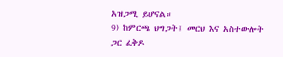አዝጋሚ ይሆናል።
9) ከምርጫ ህግጋት፤ መርህ እና አስተውሎት ጋር ፈቅዶ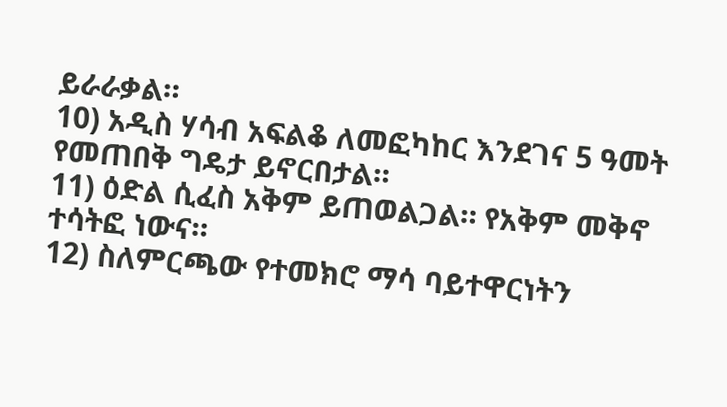ይራራቃል።
10) አዲስ ሃሳብ አፍልቆ ለመፎካከር እንደገና 5 ዓመት የመጠበቅ ግዴታ ይኖርበታል።
11) ዕድል ሲፈስ አቅም ይጠወልጋል። የአቅም መቅኖ ተሳትፎ ነውና።
12) ስለምርጫው የተመክሮ ማሳ ባይተዋርነትን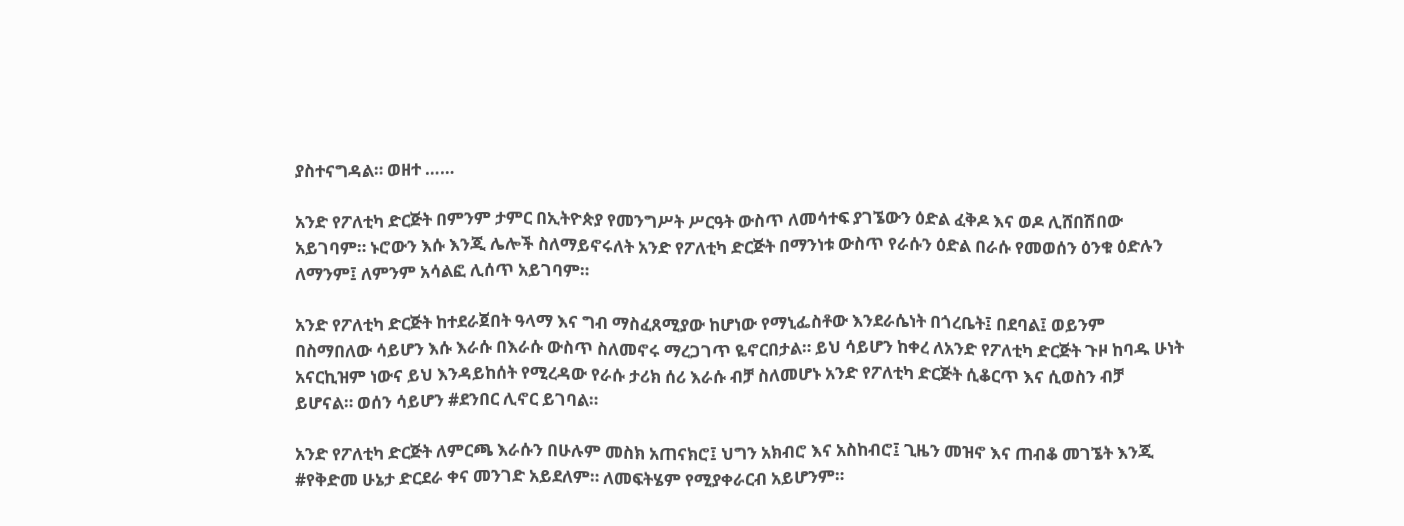ያስተናግዳል። ወዘተ ……

አንድ የፖለቲካ ድርጅት በምንም ታምር በኢትዮጵያ የመንግሥት ሥርዓት ውስጥ ለመሳተፍ ያገኜውን ዕድል ፈቅዶ እና ወዶ ሊሸበሽበው አይገባም። ኑሮውን እሱ እንጂ ሌሎች ስለማይኖሩለት አንድ የፖለቲካ ድርጅት በማንነቱ ውስጥ የራሱን ዕድል በራሱ የመወሰን ዕንቁ ዕድሉን ለማንም፤ ለምንም አሳልፎ ሊሰጥ አይገባም።

አንድ የፖለቲካ ድርጅት ከተደራጀበት ዓላማ እና ግብ ማስፈጸሚያው ከሆነው የማኒፌስቶው እንደራሴነት በጎረቤት፤ በደባል፤ ወይንም በስማበለው ሳይሆን እሱ እራሱ በእራሱ ውስጥ ስለመኖሩ ማረጋገጥ ዬኖርበታል። ይህ ሳይሆን ከቀረ ለአንድ የፖለቲካ ድርጅት ጉዞ ከባዱ ሁነት አናርኪዝም ነውና ይህ እንዳይከሰት የሚረዳው የራሱ ታሪክ ሰሪ እራሱ ብቻ ስለመሆኑ አንድ የፖለቲካ ድርጅት ሲቆርጥ እና ሲወስን ብቻ ይሆናል። ወሰን ሳይሆን #ደንበር ሊኖር ይገባል።

አንድ የፖለቲካ ድርጅት ለምርጫ እራሱን በሁሉም መስክ አጠናክሮ፤ ህግን አክብሮ እና አስከብሮ፤ ጊዜን መዝኖ እና ጠብቆ መገኜት እንጂ #የቅድመ ሁኔታ ድርደራ ቀና መንገድ አይደለም። ለመፍትሄም የሚያቀራርብ አይሆንም።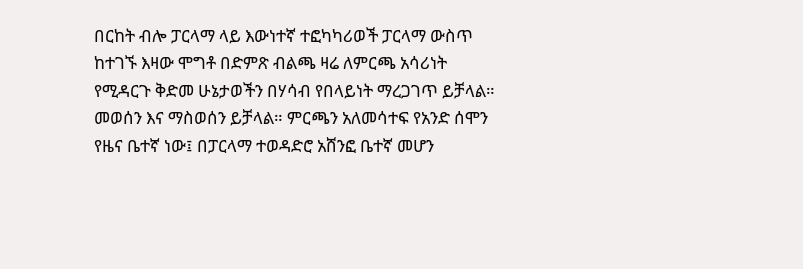በርከት ብሎ ፓርላማ ላይ እውነተኛ ተፎካካሪወች ፓርላማ ውስጥ ከተገኙ እዛው ሞግቶ በድምጽ ብልጫ ዛሬ ለምርጫ አሳሪነት የሚዳርጉ ቅድመ ሁኔታወችን በሃሳብ የበላይነት ማረጋገጥ ይቻላል። መወሰን እና ማስወሰን ይቻላል። ምርጫን አለመሳተፍ የአንድ ሰሞን የዜና ቤተኛ ነው፤ በፓርላማ ተወዳድሮ አሸንፎ ቤተኛ መሆን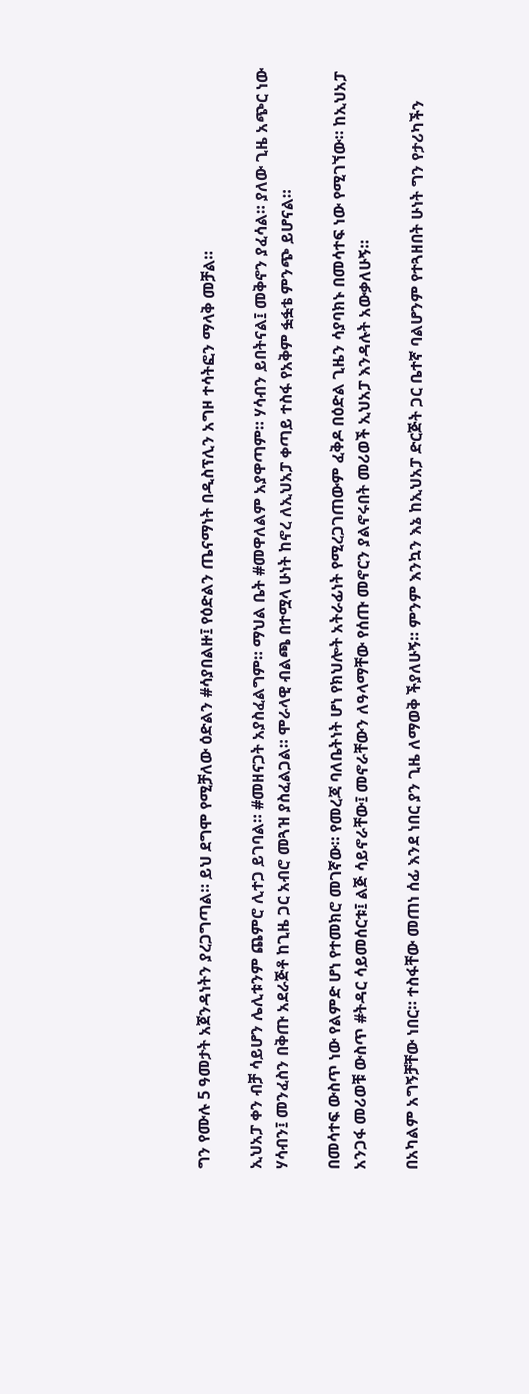ግን የሙሉ 5 ዓመታት አጀንዳነትን ያረጋግጣል። ይህ ደግሞ የሚቻለው ዕድልን #ሳያበልዙ፤ የዕድልን ጤናማነት በዲስፕሊን አግዞ ተሳትፎን ማላቅ መቻል።

ኢህአፓ ቀን ብቻ ሳይሆን ሌሊቱንም ጨምሮ ሊተጋ ይገባል። #መዘናጋት አያስፈልግም። ማህል ቤት #መዋለልም አያዋጣም። ሃሳብን ይበትናል፤ መቅኖን ያፈሳል። ያለው ጊዜ አጭር ነው ሃሳብን፤ መንፈስን በቅጡ አደራጅቶ ከጊዜ ጋር አብሮ መጓዝ ያስፈልጋል። ሞራላዊ ብልጫ በተሟላ ሁነት ከኖረ ለኢህአፓ ቀጣይ ተስፋ የአቅም ፏፏቴ ምንጭ ይሆናል።

በመሳተፍ ውስጥ ነው የልምድ ሆነ የተመክሮ መገኛው። የመረጃ ባለቤትነት ሆነ የክህሎት አትራፊነት የሚረጋገጠውም ፈቅዶ በዕድል ጊዜን ሳያባክኑ በመሳተፍ ነው የሚገኘው። ከኢህአፓ አንጋፋ መሪወቹ ውስጥ #ትዳር ሳይመሰርቱ፤ ልጅ ሳይኖራቸው፤ መኖራቸውን ለዓላማቸው የሰጡ መኖርን ያልኖሩበት መሪወች ኢህአፓ እንዳሉት አውቃለሁኝ።

በአካልም አግኝቻቸው ነበር። ተስፋቸው መጠነ ሰፊ እንደ ነበር ያን ጊዜ ለማወቅ ችያለሁኝ። ምንም እንኳን እኔ ከኢህአፓ ድርጅት ጋር ቤተኛ ባልሆንም የተጓዘበት ሁነት ግን የታሪካችን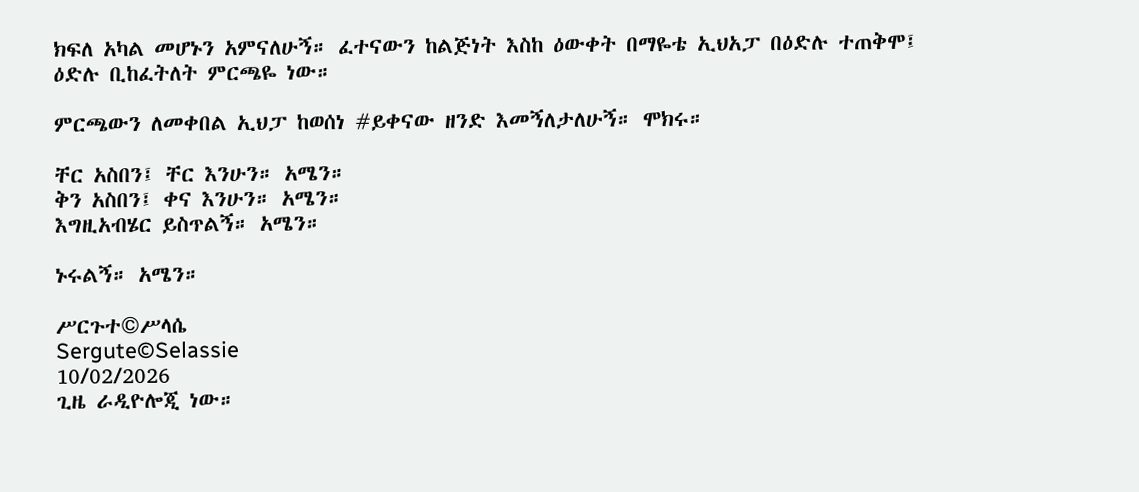ክፍለ አካል መሆኑን አምናለሁኝ። ፈተናውን ከልጅነት እስከ ዕውቀት በማዬቴ ኢህአፓ በዕድሉ ተጠቅሞ፤ ዕድሉ ቢከፈትለት ምርጫዬ ነው።

ምርጫውን ለመቀበል ኢህፓ ከወሰነ #ይቀናው ዘንድ እመኝለታለሁኝ። ሞክሩ።

ቸር አስበን፤ ቸር እንሁን። አሜን።
ቅን አስበን፤ ቀና እንሁን። አሜን።
እግዚአብሄር ይስጥልኝ። አሜን።

ኑሩልኝ። አሜን።

ሥርጉተ©ሥላሴ
Sergute©Selassie
10/02/2026
ጊዜ ራዲዮሎጂ ነው።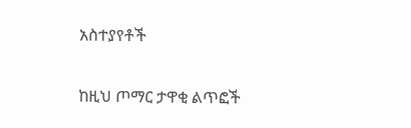አስተያየቶች

ከዚህ ጦማር ታዋቂ ልጥፎች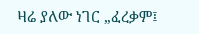ዛሬ ያለው ነገር „ፈረቃም፤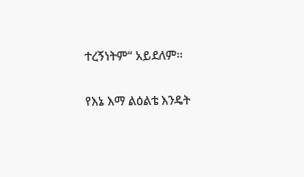ተረኝነትም“ አይደለም።

የእኔ እማ ልዕልቴ እንዴት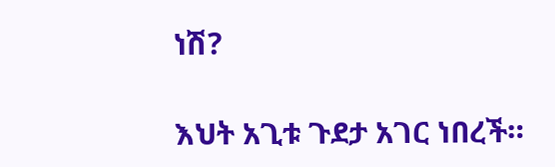ነሽ?

እህት አጊቱ ጉደታ አገር ነበረች።